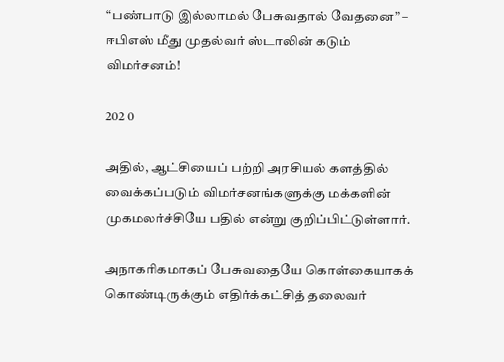“பண்பாடு இல்லாமல் பேசுவதால் வேதனை” – ஈபிஎஸ் மீது முதல்வர் ஸ்டாலின் கடும் விமர்சனம்!

202 0

அதில், ஆட்சியைப் பற்றி அரசியல் களத்தில் வைக்கப்படும் விமர்சனங்களுக்கு மக்களின் முகமலர்ச்சியே பதில் என்று குறிப்பிட்டுள்ளார்.

அநாகரிகமாகப் பேசுவதையே கொள்கையாகக் கொண்டிருக்கும் எதிர்க்கட்சித் தலைவர்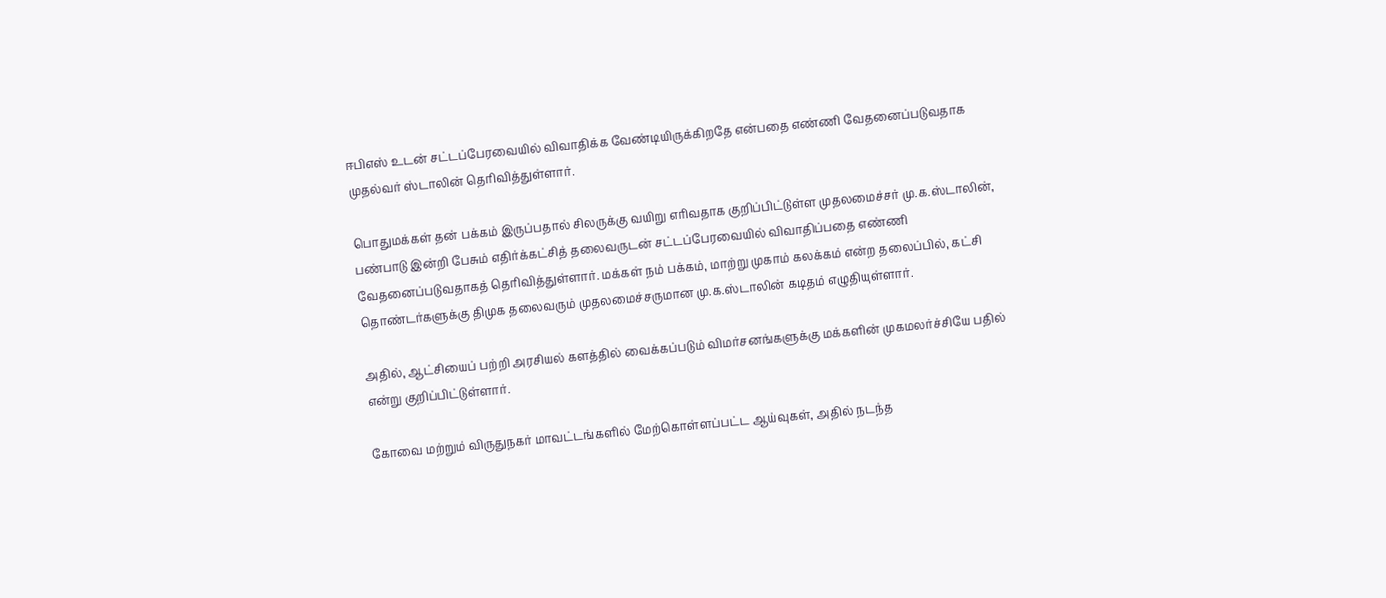ஈபிஎஸ் உடன் சட்டப்பேரவையில் விவாதிக்க வேண்டியிருக்கிறதே என்பதை எண்ணி வேதனைப்படுவதாக முதல்வர் ஸ்டாலின் தெரிவித்துள்ளார்.

பொதுமக்கள் தன் பக்கம் இருப்பதால் சிலருக்கு வயிறு எரிவதாக குறிப்பிட்டுள்ள முதலமைச்சர் மு.க.ஸ்டாலின், பண்பாடு இன்றி பேசும் எதிர்க்கட்சித் தலைவருடன் சட்டப்பேரவையில் விவாதிப்பதை எண்ணி வேதனைப்படுவதாகத் தெரிவித்துள்ளார். மக்கள் நம் பக்கம், மாற்று முகாம் கலக்கம் என்ற தலைப்பில், கட்சி தொண்டர்களுக்கு திமுக தலைவரும் முதலமைச்சருமான மு.க.ஸ்டாலின் கடிதம் எழுதியுள்ளார்.

அதில், ஆட்சியைப் பற்றி அரசியல் களத்தில் வைக்கப்படும் விமர்சனங்களுக்கு மக்களின் முகமலர்ச்சியே பதில் என்று குறிப்பிட்டுள்ளார்.

கோவை மற்றும் விருதுநகர் மாவட்டங்களில் மேற்கொள்ளப்பட்ட ஆய்வுகள், அதில் நடந்த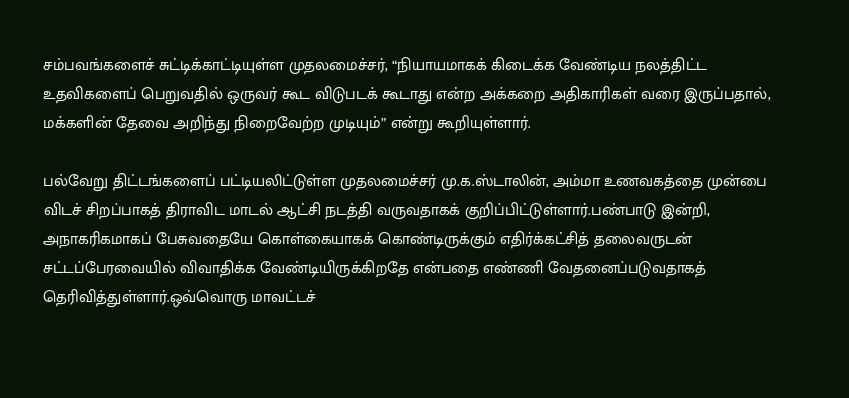சம்பவங்களைச் சுட்டிக்காட்டியுள்ள முதலமைச்சர், “நியாயமாகக் கிடைக்க வேண்டிய நலத்திட்ட உதவிகளைப் பெறுவதில் ஒருவர் கூட விடுபடக் கூடாது என்ற அக்கறை அதிகாரிகள் வரை இருப்பதால், மக்களின் தேவை அறிந்து நிறைவேற்ற முடியும்” என்று கூறியுள்ளார்.

பல்வேறு திட்டங்களைப் பட்டியலிட்டுள்ள முதலமைச்சர் மு.க.ஸ்டாலின், அம்மா உணவகத்தை முன்பை விடச் சிறப்பாகத் திராவிட மாடல் ஆட்சி நடத்தி வருவதாகக் குறிப்பிட்டுள்ளார்.பண்பாடு இன்றி, அநாகரிகமாகப் பேசுவதையே கொள்கையாகக் கொண்டிருக்கும் எதிர்க்கட்சித் தலைவருடன் சட்டப்பேரவையில் விவாதிக்க வேண்டியிருக்கிறதே என்பதை எண்ணி வேதனைப்படுவதாகத் தெரிவித்துள்ளார்.ஒவ்வொரு மாவட்டச்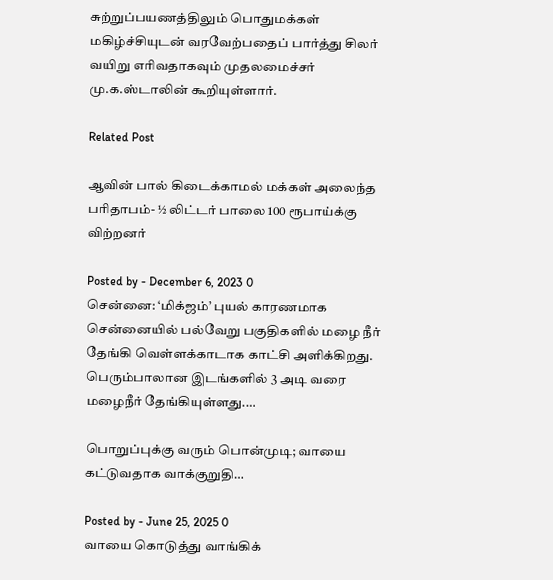சுற்றுப்பயணத்திலும் பொதுமக்கள் மகிழ்ச்சியுடன் வரவேற்பதைப் பார்த்து சிலர் வயிறு எரிவதாகவும் முதலமைச்சர் மு.க.ஸ்டாலின் கூறியுள்ளார்.

Related Post

ஆவின் பால் கிடைக்காமல் மக்கள் அலைந்த பரிதாபம்- ½ லிட்டர் பாலை 100 ரூபாய்க்கு விற்றனர்

Posted by - December 6, 2023 0
சென்னை: ‘மிக்ஜம்’ புயல் காரணமாக சென்னையில் பல்வேறு பகுதிகளில் மழை நீர் தேங்கி வெள்ளக்காடாக காட்சி அளிக்கிறது. பெரும்பாலான இடங்களில் 3 அடி வரை மழைநீர் தேங்கியுள்ளது.…

பொறுப்புக்கு வரும் பொன்முடி; வாயை கட்டுவதாக வாக்குறுதி…

Posted by - June 25, 2025 0
வாயை கொடுத்து வாங்கிக்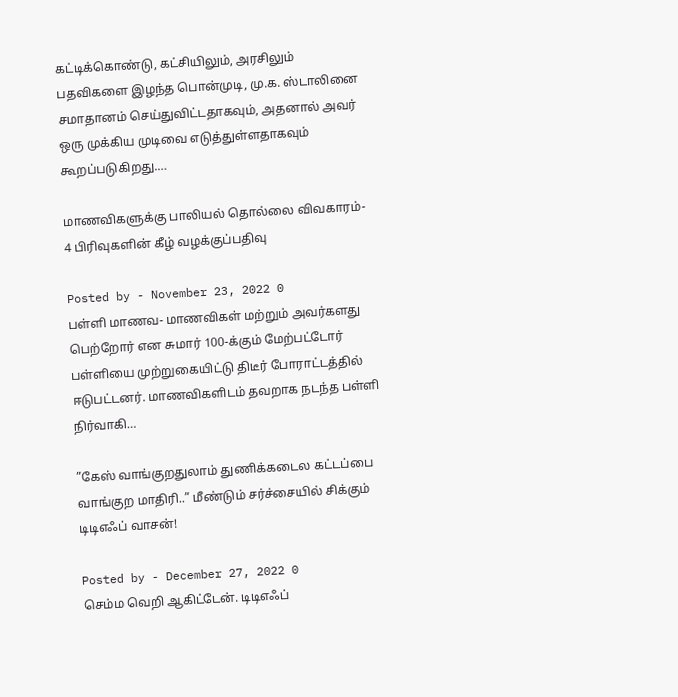கட்டிக்கொண்டு, கட்சியிலும், அரசிலும் பதவிகளை இழந்த பொன்முடி, மு.க. ஸ்டாலினை சமாதானம் செய்துவிட்டதாகவும், அதனால் அவர் ஒரு முக்கிய முடிவை எடுத்துள்ளதாகவும் கூறப்படுகிறது.…

மாணவிகளுக்கு பாலியல் தொல்லை விவகாரம்- 4 பிரிவுகளின் கீழ் வழக்குப்பதிவு

Posted by - November 23, 2022 0
பள்ளி மாணவ- மாணவிகள் மற்றும் அவர்களது பெற்றோர் என சுமார் 100-க்கும் மேற்பட்டோர் பள்ளியை முற்றுகையிட்டு திடீர் போராட்டத்தில் ஈடுபட்டனர். மாணவிகளிடம் தவறாக நடந்த பள்ளி நிர்வாகி…

”கேஸ் வாங்குறதுலாம் துணிக்கடைல கட்டப்பை வாங்குற மாதிரி..” மீண்டும் சர்ச்சையில் சிக்கும் டிடிஎஃப் வாசன்!

Posted by - December 27, 2022 0
செம்ம வெறி ஆகிட்டேன். டிடிஎஃப்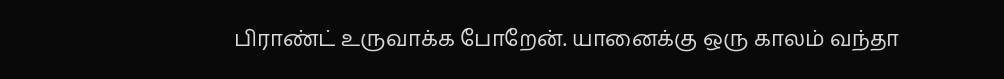பிராண்ட் உருவாக்க போறேன். யானைக்கு ஒரு காலம் வந்தா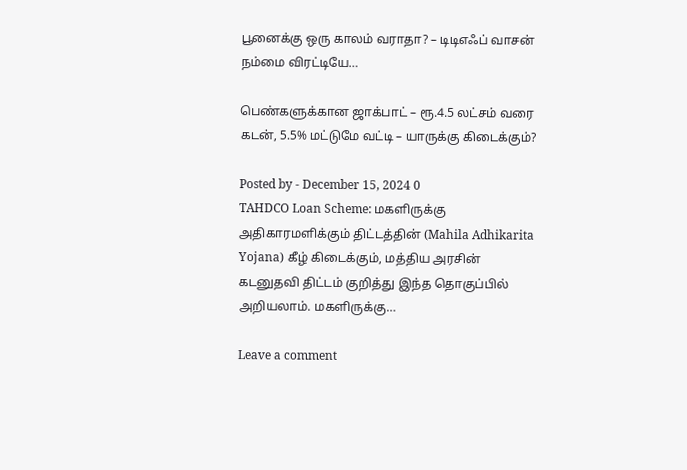பூனைக்கு ஒரு காலம் வராதா? – டிடிஎஃப் வாசன் நம்மை விரட்டியே…

பெண்களுக்கான ஜாக்பாட் – ரூ.4.5 லட்சம் வரை கடன், 5.5% மட்டுமே வட்டி – யாருக்கு கிடைக்கும்?

Posted by - December 15, 2024 0
TAHDCO Loan Scheme: மகளிருக்கு அதிகாரமளிக்கும் திட்டத்தின் (Mahila Adhikarita Yojana) கீழ் கிடைக்கும், மத்திய அரசின் கடனுதவி திட்டம் குறித்து இந்த தொகுப்பில் அறியலாம். மகளிருக்கு…

Leave a comment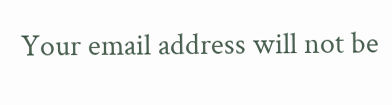Your email address will not be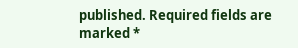published. Required fields are marked *